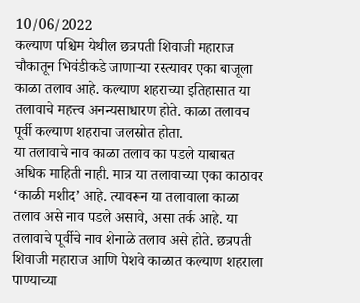10/06/2022
कल्याण पश्चिम येथील छत्रपती शिवाजी महाराज चौकातून भिवंडीकडे जाणाऱ्या रस्त्यावर एका बाजूला काळा तलाव आहे. कल्याण शहराच्या इतिहासात या तलावाचे महत्त्व अनन्यसाधारण होते. काळा तलावच पूर्वी कल्याण शहराचा जलस्रोत होता.
या तलावाचे नाव काळा तलाव का पडले याबाबत अधिक माहिती नाही. मात्र या तलावाच्या एका काठावर ‘काळी मशीद’ आहे. त्यावरून या तलावाला काळा तलाव असे नाव पडले असावे, असा तर्क आहे. या तलावाचे पूर्वीचे नाव शेनाळे तलाव असे होते. छत्रपती शिवाजी महाराज आणि पेशवे काळात कल्याण शहराला पाण्याच्या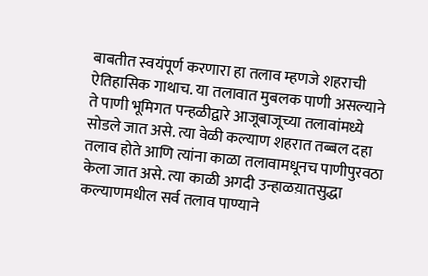बाबतीत स्वयंपूर्ण करणारा हा तलाव म्हणजे शहराची ऐतिहासिक गाथाच. या तलावात मुबलक पाणी असल्याने ते पाणी भूमिगत पन्हळीद्वारे आजूबाजूच्या तलावांमध्ये सोडले जात असे. त्या वेळी कल्याण शहरात तब्बल दहा तलाव होते आणि त्यांना काळा तलावामधूनच पाणीपुरवठा केला जात असे. त्या काळी अगदी उन्हाळय़ातसुद्धा कल्याणमधील सर्व तलाव पाण्याने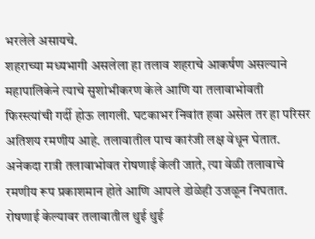भरलेले असायचे.
शहराच्या मध्यभागी असलेला हा तलाव शहराचे आकर्षण असल्याने महापालिकेने त्याचे सुशोभीकरण केले आणि या तलावाभोवती फिरस्त्यांची गर्दी होऊ लागली. घटकाभर निवांत हवा असेल तर हा परिसर अतिशय रमणीय आहे. तलावातील पाच कारंजी लक्ष वेधून घेतात. अनेकदा रात्री तलावाभोवत रोषणाई केली जाते, त्या वेळी तलावाचे रमणीय रूप प्रकाशमान होते आणि आपले डोळेही उजळून निघतात. रोषणाई केल्यावर तलावातील थुई थुई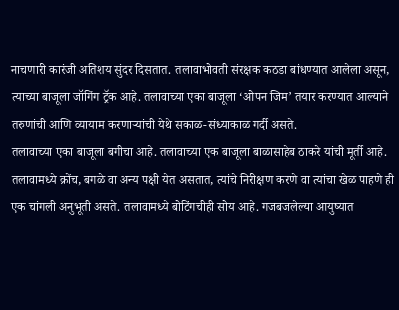नाचणारी कारंजी अतिशय सुंदर दिसतात. तलावाभोवती संरक्षक कठडा बांधण्यात आलेला असून, त्याच्या बाजूला जॉगिंग ट्रॅक आहे. तलावाच्या एका बाजूला ‘ओपन जिम’ तयार करण्यात आल्याने तरुणांची आणि व्यायाम करणाऱ्यांची येथे सकाळ-संध्याकाळ गर्दी असते.
तलावाच्या एका बाजूला बगीचा आहे. तलावाच्या एक बाजूला बाळासाहेब ठाकरे यांची मूर्ती आहे. तलावामध्ये क्रोंच, बगळे वा अन्य पक्षी येत असतात, त्यांचे निरीक्षण करणे वा त्यांचा खेळ पाहणे ही एक चांगली अनुभूती असते. तलावामध्ये बोटिंगचीही सोय आहे. गजबजलेल्या आयुष्यात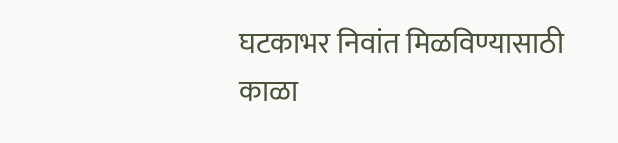घटकाभर निवांत मिळविण्यासाठी काळा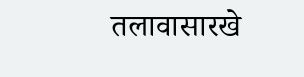तलावासारखे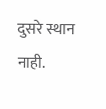दुसरे स्थान नाही.